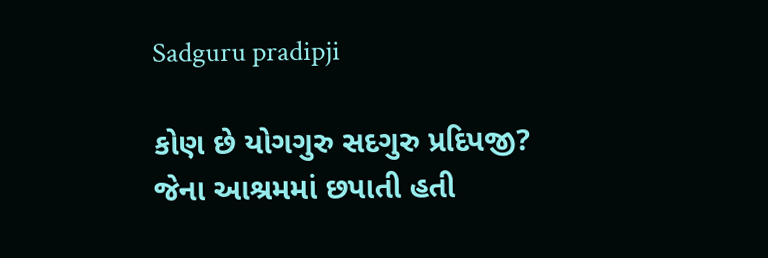Sadguru pradipji

કોણ છે યોગગુરુ સદગુરુ પ્રદિપજી? જેના આશ્રમમાં છપાતી હતી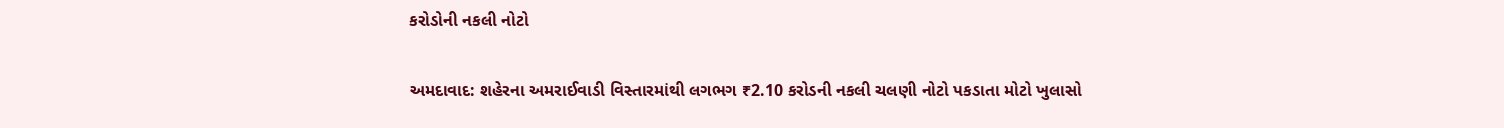કરોડોની નકલી નોટો

અમદાવાદ: શહેરના અમરાઈવાડી વિસ્તારમાંથી લગભગ ₹2.10 કરોડની નકલી ચલણી નોટો પકડાતા મોટો ખુલાસો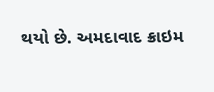થયો છે. અમદાવાદ ક્રાઇમ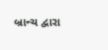બ્રાન્ચ દ્વારા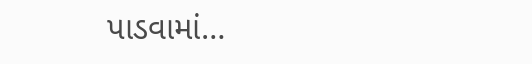પાડવામાં…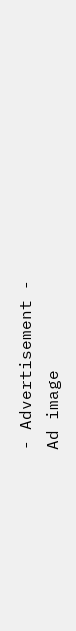- Advertisement -
Ad image